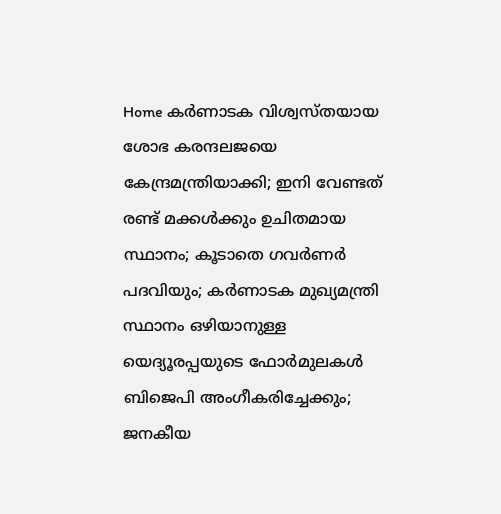Home കർണാടക വിശ്വസ്തയായ ശോഭ കരന്ദലജയെ കേന്ദ്രമന്ത്രിയാക്കി; ഇനി വേണ്ടത് രണ്ട് മക്കള്‍ക്കും ഉചിതമായ സ്ഥാനം; കൂടാതെ ഗവര്‍ണര്‍ പദവിയും; കര്‍ണാടക മുഖ്യമന്ത്രി സ്ഥാനം ഒഴിയാനുള്ള യെദ്യൂരപ്പയുടെ ഫോര്‍മുലകള്‍ ബിജെപി അംഗീകരിച്ചേക്കും; ജനകീയ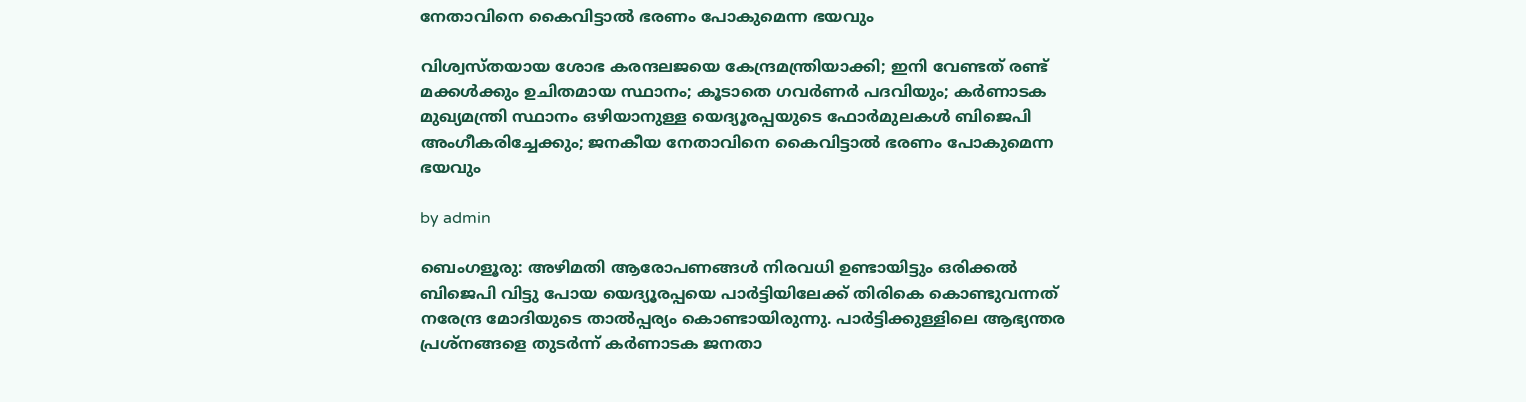നേതാവിനെ കൈവിട്ടാല്‍ ഭരണം പോകുമെന്ന ഭയവും

വിശ്വസ്തയായ ശോഭ കരന്ദലജയെ കേന്ദ്രമന്ത്രിയാക്കി; ഇനി വേണ്ടത് രണ്ട് മക്കള്‍ക്കും ഉചിതമായ സ്ഥാനം; കൂടാതെ ഗവര്‍ണര്‍ പദവിയും; കര്‍ണാടക മുഖ്യമന്ത്രി സ്ഥാനം ഒഴിയാനുള്ള യെദ്യൂരപ്പയുടെ ഫോര്‍മുലകള്‍ ബിജെപി അംഗീകരിച്ചേക്കും; ജനകീയ നേതാവിനെ കൈവിട്ടാല്‍ ഭരണം പോകുമെന്ന ഭയവും

by admin

ബെംഗളൂരു: അഴിമതി ആരോപണങ്ങള്‍ നിരവധി ഉണ്ടായിട്ടും ഒരിക്കല്‍ ബിജെപി വിട്ടു പോയ യെദ്യൂരപ്പയെ പാര്‍ട്ടിയിലേക്ക് തിരികെ കൊണ്ടുവന്നത് നരേന്ദ്ര മോദിയുടെ താല്‍പ്പര്യം കൊണ്ടായിരുന്നു. പാര്‍ട്ടിക്കുള്ളിലെ ആഭ്യന്തര പ്രശ്‌നങ്ങളെ തുടര്‍ന്ന് കര്‍ണാടക ജനതാ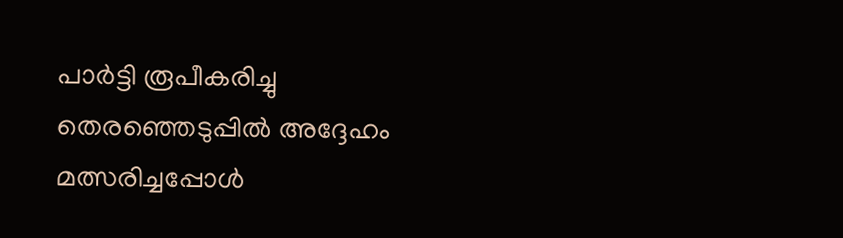പാര്‍ട്ടി രൂപീകരിച്ചു തെരഞ്ഞെടുപ്പില്‍ അദ്ദേഹം മത്സരിച്ചപ്പോള്‍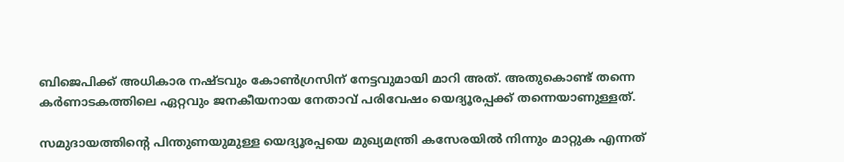ബിജെപിക്ക് അധികാര നഷ്ടവും കോണ്‍ഗ്രസിന് നേട്ടവുമായി മാറി അത്. അതുകൊണ്ട് തന്നെ കര്‍ണാടകത്തിലെ ഏറ്റവും ജനകീയനായ നേതാവ് പരിവേഷം യെദ്യൂരപ്പക്ക് തന്നെയാണുള്ളത്.

സമുദായത്തിന്റെ പിന്തുണയുമുള്ള യെദ്യൂരപ്പയെ മുഖ്യമന്ത്രി കസേരയില്‍ നിന്നും മാറ്റുക എന്നത്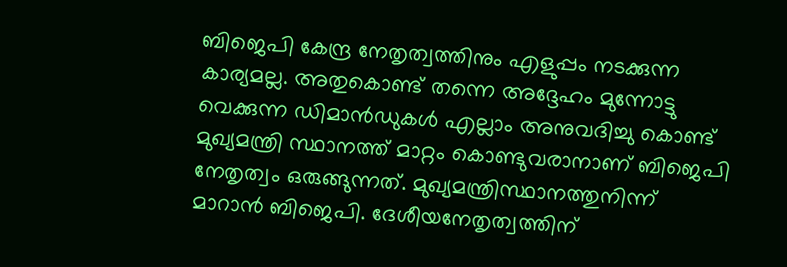ബിജെപി കേന്ദ്ര നേതൃത്വത്തിനും എളുപ്പം നടക്കുന്ന കാര്യമല്ല. അതുകൊണ്ട് തന്നെ അദ്ദേഹം മുന്നോട്ടു വെക്കുന്ന ഡിമാന്‍ഡുകള്‍ എല്ലാം അനുവദിച്ചു കൊണ്ട് മുഖ്യമന്ത്രി സ്ഥാനത്ത് മാറ്റം കൊണ്ടുവരാനാണ് ബിജെപി നേതൃത്വം ഒരുങ്ങുന്നത്. മുഖ്യമന്ത്രിസ്ഥാനത്തുനിന്ന് മാറാന്‍ ബിജെപി. ദേശീയനേതൃത്വത്തിന്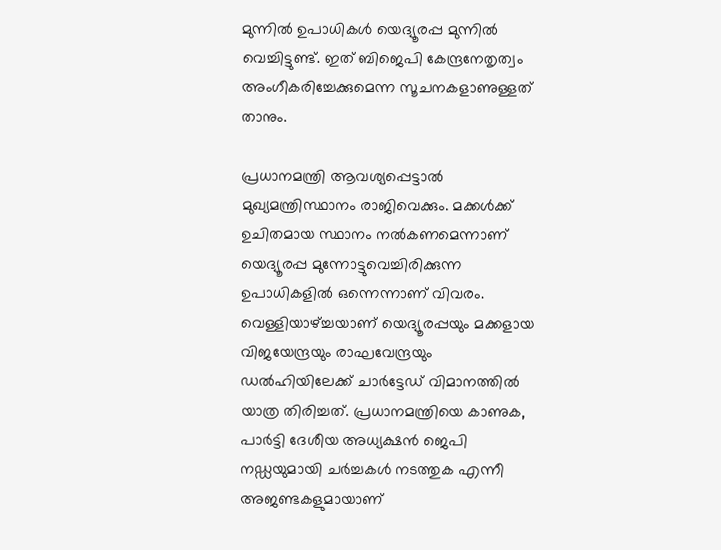മുന്നില്‍ ഉപാധികള്‍ യെദ്യൂരപ്പ മുന്നില്‍ വെച്ചിട്ടുണ്ട്. ഇത് ബിജെപി കേന്ദ്രനേതൃത്വം അംഗീകരിച്ചേക്കുമെന്ന സൂചനകളാണുള്ളത് താനും.

പ്രധാനമന്ത്രി ആവശ്യപ്പെട്ടാല്‍ മുഖ്യമന്ത്രിസ്ഥാനം രാജിവെക്കും. മക്കള്‍ക്ക് ഉചിതമായ സ്ഥാനം നല്‍കണമെന്നാണ് യെദ്യൂരപ്പ മുന്നോട്ടുവെച്ചിരിക്കുന്ന ഉപാധികളില്‍ ഒന്നെന്നാണ് വിവരം. വെള്ളിയാഴ്‌ച്ചയാണ് യെദ്യൂരപ്പയും മക്കളായ വിജയേന്ദ്രയും രാഘവേന്ദ്രയും ഡല്‍ഹിയിലേക്ക് ചാര്‍ട്ടേഡ് വിമാനത്തില്‍ യാത്ര തിരിച്ചത്. പ്രധാനമന്ത്രിയെ കാണുക, പാര്‍ട്ടി ദേശീയ അധ്യക്ഷന്‍ ജെപി നഡ്ഡയുമായി ചര്‍ച്ചകള്‍ നടത്തുക എന്നീ അജണ്ടകളുമായാണ്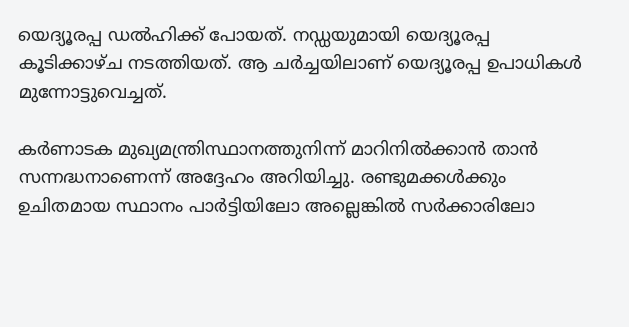യെദ്യൂരപ്പ ഡല്‍ഹിക്ക് പോയത്. നഡ്ഡയുമായി യെദ്യൂരപ്പ കൂടിക്കാഴ്ച നടത്തിയത്. ആ ചര്‍ച്ചയിലാണ് യെദ്യൂരപ്പ ഉപാധികള്‍ മുന്നോട്ടുവെച്ചത്.

കര്‍ണാടക മുഖ്യമന്ത്രിസ്ഥാനത്തുനിന്ന് മാറിനില്‍ക്കാന്‍ താന്‍ സന്നദ്ധനാണെന്ന് അദ്ദേഹം അറിയിച്ചു. രണ്ടുമക്കള്‍ക്കും ഉചിതമായ സ്ഥാനം പാര്‍ട്ടിയിലോ അല്ലെങ്കില്‍ സര്‍ക്കാരിലോ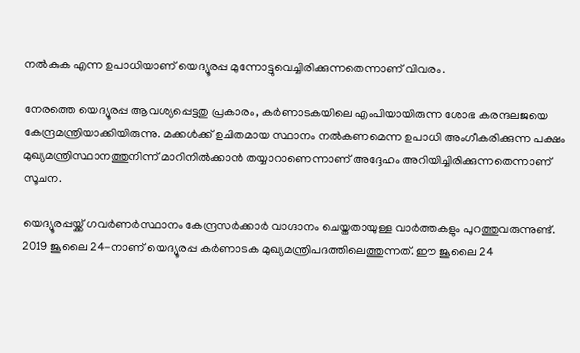നല്‍കുക എന്ന ഉപാധിയാണ് യെദ്യൂരപ്പ മുന്നോട്ടുവെച്ചിരിക്കുന്നതെന്നാണ് വിവരം.

നേരത്തെ യെദ്യൂരപ്പ ആവശ്യപ്പെട്ടതു പ്രകാരം, കര്‍ണാടകയിലെ എംപിയായിരുന്ന ശോഭ കരന്ദലജയെ കേന്ദ്രമന്ത്രിയാക്കിയിരുന്നു. മക്കള്‍ക്ക് ഉചിതമായ സ്ഥാനം നല്‍കണമെന്ന ഉപാധി അംഗീകരിക്കുന്ന പക്ഷം മുഖ്യമന്ത്രിസ്ഥാനത്തുനിന്ന് മാറിനില്‍ക്കാന്‍ തയ്യാറാണെന്നാണ് അദ്ദേഹം അറിയിച്ചിരിക്കുന്നതെന്നാണ് സൂചന.

യെദ്യൂരപ്പയ്ക്ക് ഗവര്‍ണര്‍സ്ഥാനം കേന്ദ്രസര്‍ക്കാര്‍ വാഗ്ദാനം ചെയ്തതായുള്ള വാര്‍ത്തകളും പുറത്തുവരുന്നുണ്ട്. 2019 ജൂലൈ 24-നാണ് യെദ്യൂരപ്പ കര്‍ണാടക മുഖ്യമന്ത്രിപദത്തിലെത്തുന്നത്. ഈ ജൂലൈ 24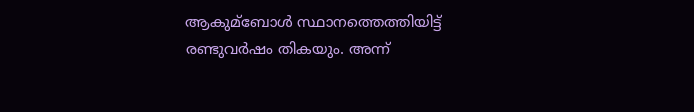ആകുമ്ബോള്‍ സ്ഥാനത്തെത്തിയിട്ട് രണ്ടുവര്‍ഷം തികയും. അന്ന്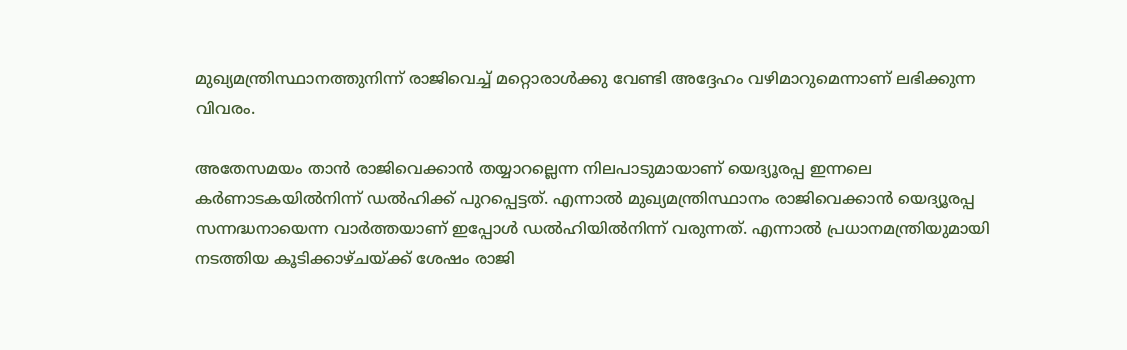മുഖ്യമന്ത്രിസ്ഥാനത്തുനിന്ന് രാജിവെച്ച്‌ മറ്റൊരാള്‍ക്കു വേണ്ടി അദ്ദേഹം വഴിമാറുമെന്നാണ് ലഭിക്കുന്ന വിവരം.

അതേസമയം താന്‍ രാജിവെക്കാന്‍ തയ്യാറല്ലെന്ന നിലപാടുമായാണ് യെദ്യൂരപ്പ ഇന്നലെ കര്‍ണാടകയില്‍നിന്ന് ഡല്‍ഹിക്ക് പുറപ്പെട്ടത്. എന്നാല്‍ മുഖ്യമന്ത്രിസ്ഥാനം രാജിവെക്കാന്‍ യെദ്യൂരപ്പ സന്നദ്ധനായെന്ന വാര്‍ത്തയാണ് ഇപ്പോള്‍ ഡല്‍ഹിയില്‍നിന്ന് വരുന്നത്. എന്നാല്‍ പ്രധാനമന്ത്രിയുമായി നടത്തിയ കൂടിക്കാഴ്ചയ്ക്ക് ശേഷം രാജി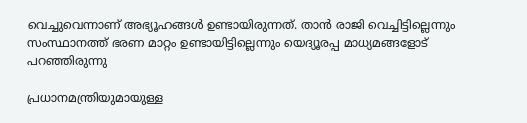വെച്ചുവെന്നാണ് അഭ്യൂഹങ്ങള്‍ ഉണ്ടായിരുന്നത്. താന്‍ രാജി വെച്ചിട്ടില്ലെന്നും സംസ്ഥാനത്ത് ഭരണ മാറ്റം ഉണ്ടായിട്ടില്ലെന്നും യെദ്യൂരപ്പ മാധ്യമങ്ങളോട് പറഞ്ഞിരുന്നു

പ്രധാനമന്ത്രിയുമായുള്ള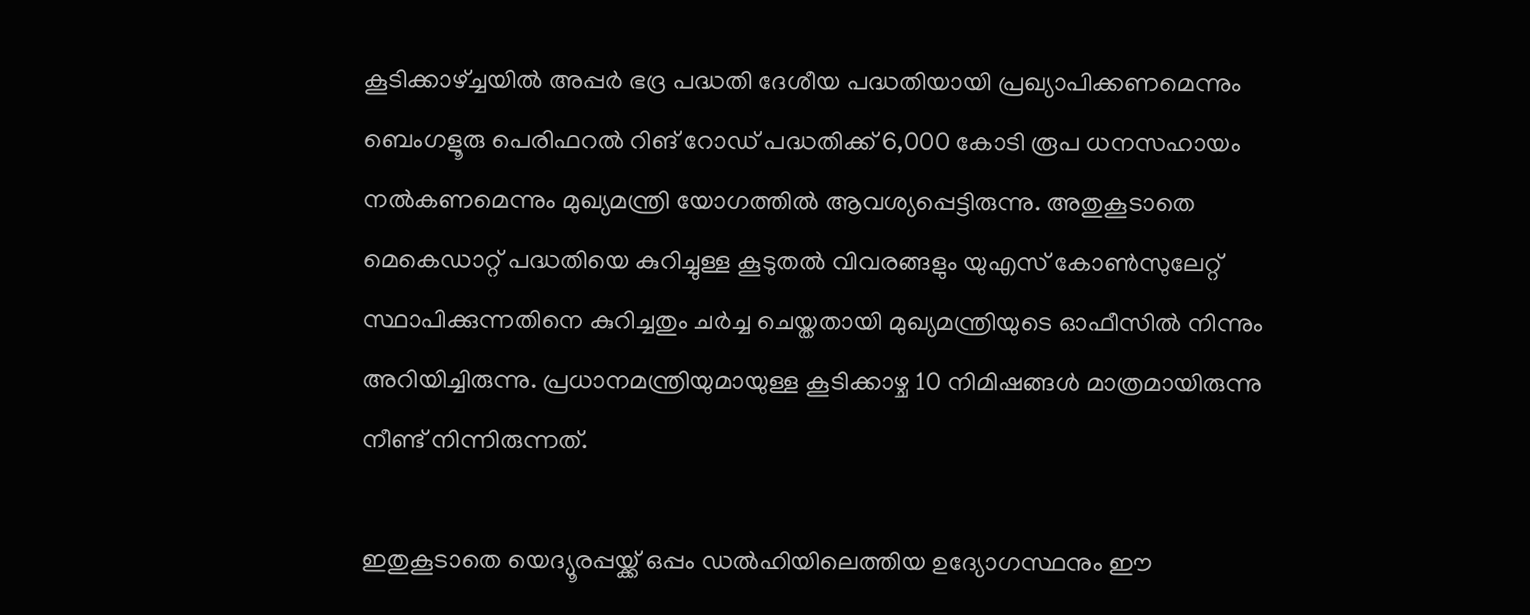കൂടിക്കാഴ്‌ച്ചയില്‍ അപ്പര്‍ ഭദ്ര പദ്ധതി ദേശീയ പദ്ധതിയായി പ്രഖ്യാപിക്കണമെന്നും ബെംഗളൂരു പെരിഫറല്‍ റിങ് റോഡ് പദ്ധതിക്ക് 6,000 കോടി രൂപ ധനസഹായം നല്‍കണമെന്നും മുഖ്യമന്ത്രി യോഗത്തില്‍ ആവശ്യപ്പെട്ടിരുന്നു. അതുകൂടാതെ മെകെഡാറ്റ് പദ്ധതിയെ കുറിച്ചുള്ള കൂടുതല്‍ വിവരങ്ങളും യുഎസ് കോണ്‍സുലേറ്റ് സ്ഥാപിക്കുന്നതിനെ കുറിച്ചതും ചര്‍ച്ച ചെയ്തതായി മുഖ്യമന്ത്രിയുടെ ഓഫീസില്‍ നിന്നും അറിയിച്ചിരുന്നു. പ്രധാനമന്ത്രിയുമായുള്ള കൂടിക്കാഴ്ച 10 നിമിഷങ്ങള്‍ മാത്രമായിരുന്നു നീണ്ട് നിന്നിരുന്നത്.

ഇതുകൂടാതെ യെദ്യൂരപ്പയ്ക്ക് ഒപ്പം ഡല്‍ഹിയിലെത്തിയ ഉദ്യോഗസ്ഥനും ഈ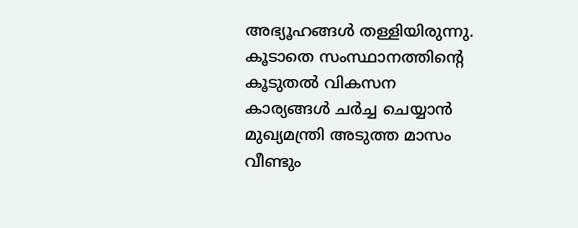അഭ്യൂഹങ്ങള്‍ തള്ളിയിരുന്നു. കൂടാതെ സംസ്ഥാനത്തിന്റെ കൂടുതല്‍ വികസന കാര്യങ്ങള്‍ ചര്‍ച്ച ചെയ്യാന്‍ മുഖ്യമന്ത്രി അടുത്ത മാസം വീണ്ടും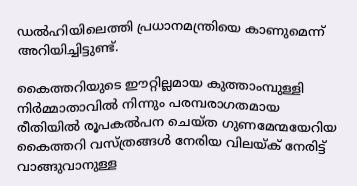ഡല്‍ഹിയിലെത്തി പ്രധാനമന്ത്രിയെ കാണുമെന്ന് അറിയിച്ചിട്ടുണ്ട്.

കൈത്തറിയുടെ ഈറ്റില്ലമായ കുത്താംമ്പുള്ളി നിർമ്മാതാവിൽ നിന്നും പരമ്പരാഗതമായ രീതിയിൽ രൂപകൽപന ചെയ്ത ഗുണമേന്മയേറിയ കൈത്തറി വസ്ത്രങ്ങൾ നേരിയ വിലയ്ക് നേരിട്ട് വാങ്ങുവാനുള്ള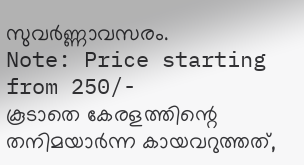സുവർണ്ണാവസരം.
Note: Price starting from 250/-
കൂടാതെ കേരളത്തിന്റെ തനിമയാർന്ന കായവറുത്തത്,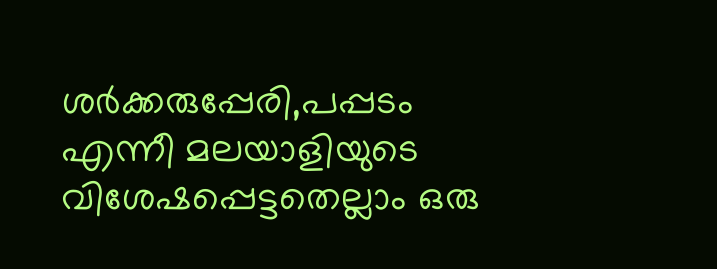ശർക്കരുപ്പേരി,പപ്പടം എന്നീ മലയാളിയുടെ വിശേഷപ്പെട്ടതെല്ലാം ഒരു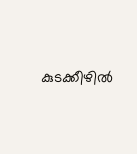കുടക്കീഴിൽ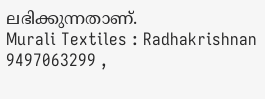ലഭിക്കുന്നതാണ്.
Murali Textiles : Radhakrishnan
9497063299 ,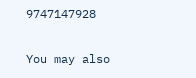9747147928

You may also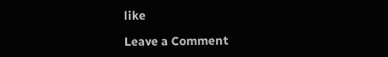like

Leave a Comment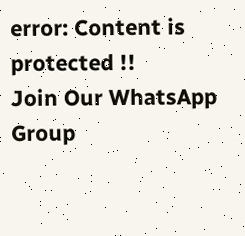error: Content is protected !!
Join Our WhatsApp Group